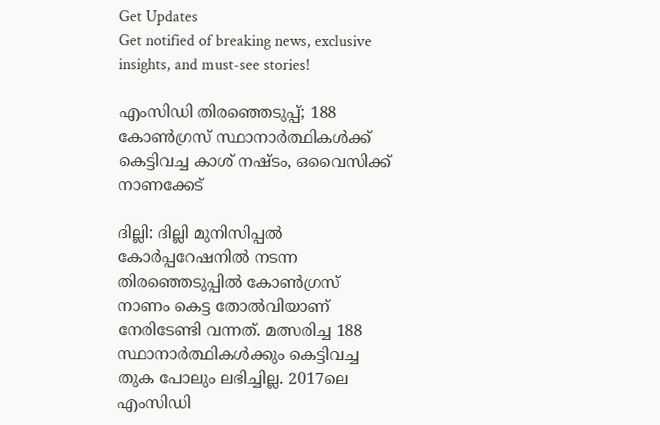Get Updates
Get notified of breaking news, exclusive insights, and must-see stories!

എംസിഡി തിരഞ്ഞെടുപ്പ്; 188 കോണ്‍ഗ്രസ് സ്ഥാനാര്‍ത്ഥികള്‍ക്ക് കെട്ടിവച്ച കാശ് നഷ്ടം, ഒവൈസിക്ക് നാണക്കേട്

ദില്ലി: ദില്ലി മുനിസിപ്പല്‍ കോര്‍പ്പറേഷനില്‍ നടന്ന തിരഞ്ഞെടുപ്പില്‍ കോണ്‍ഗ്രസ് നാണം കെട്ട തോല്‍വിയാണ് നേരിടേണ്ടി വന്നത്. മത്സരിച്ച 188 സ്ഥാനാര്‍ത്ഥികള്‍ക്കും കെട്ടിവച്ച തുക പോലും ലഭിച്ചില്ല. 2017ലെ എംസിഡി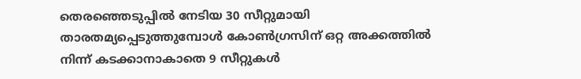തെരഞ്ഞെടുപ്പില്‍ നേടിയ 30 സീറ്റുമായി താരതമ്യപ്പെടുത്തുമ്പോള്‍ കോണ്‍ഗ്രസിന് ഒറ്റ അക്കത്തില്‍ നിന്ന് കടക്കാനാകാതെ 9 സീറ്റുകള്‍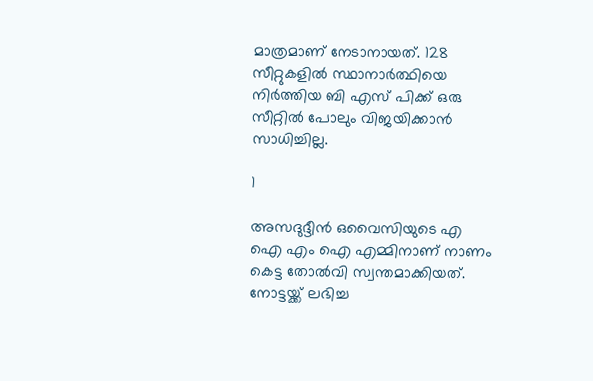മാത്രമാണ് നേടാനായത്. 128 സീറ്റുകളില്‍ സ്ഥാനാര്‍ത്ഥിയെ നിര്‍ത്തിയ ബി എസ് പിക്ക് ഒരു സീറ്റില്‍ പോലും വിജയിക്കാന്‍ സാധിച്ചില്ല.

1

അസദുദ്ദീന്‍ ഒവൈസിയുടെ എ ഐ എം ഐ എമ്മിനാണ് നാണം കെട്ട തോല്‍വി സ്വന്തമാക്കിയത്. നോട്ടയ്ക്ക് ലഭിച്ച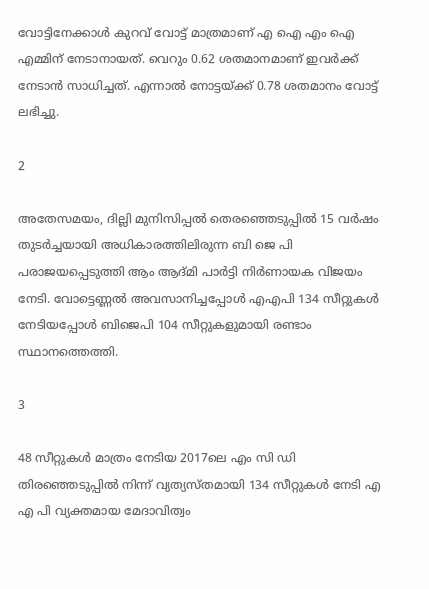വോട്ടിനേക്കാള്‍ കുറവ് വോട്ട് മാത്രമാണ് എ ഐ എം ഐ എമ്മിന് നേടാനായത്. വെറും 0.62 ശതമാനമാണ് ഇവര്‍ക്ക് നേടാന്‍ സാധിച്ചത്. എന്നാല്‍ നോട്ടയ്ക്ക് 0.78 ശതമാനം വോട്ട് ലഭിച്ചു.

2

അതേസമയം, ദില്ലി മുനിസിപ്പല്‍ തെരഞ്ഞെടുപ്പില്‍ 15 വര്‍ഷം തുടര്‍ച്ചയായി അധികാരത്തിലിരുന്ന ബി ജെ പി പരാജയപ്പെടുത്തി ആം ആദ്മി പാര്‍ട്ടി നിര്‍ണായക വിജയം നേടി. വോട്ടെണ്ണല്‍ അവസാനിച്ചപ്പോള്‍ എഎപി 134 സീറ്റുകള്‍ നേടിയപ്പോള്‍ ബിജെപി 104 സീറ്റുകളുമായി രണ്ടാം സ്ഥാനത്തെത്തി.

3

48 സീറ്റുകള്‍ മാത്രം നേടിയ 2017ലെ എം സി ഡി തിരഞ്ഞെടുപ്പില്‍ നിന്ന് വ്യത്യസ്തമായി 134 സീറ്റുകള്‍ നേടി എ എ പി വ്യക്തമായ മേദാവിത്വം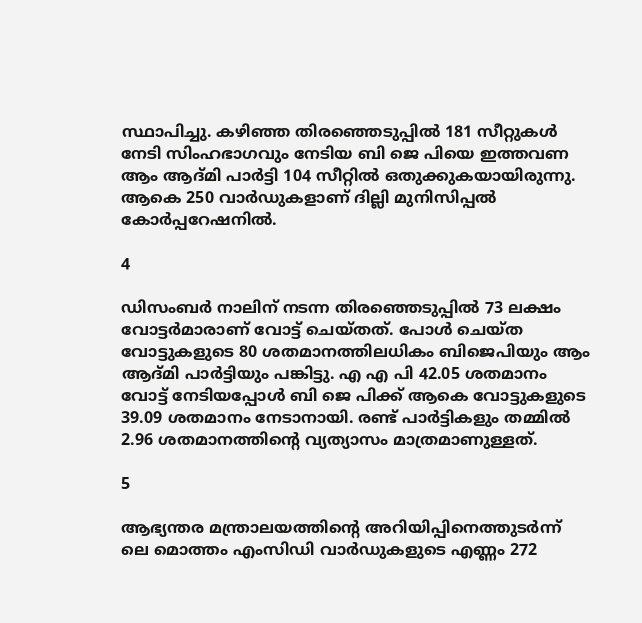സ്ഥാപിച്ചു. കഴിഞ്ഞ തിരഞ്ഞെടുപ്പില്‍ 181 സീറ്റുകള്‍ നേടി സിംഹഭാഗവും നേടിയ ബി ജെ പിയെ ഇത്തവണ ആം ആദ്മി പാര്‍ട്ടി 104 സീറ്റില്‍ ഒതുക്കുകയായിരുന്നു. ആകെ 250 വാര്‍ഡുകളാണ് ദില്ലി മുനിസിപ്പല്‍ കോര്‍പ്പറേഷനില്‍.

4

ഡിസംബര്‍ നാലിന് നടന്ന തിരഞ്ഞെടുപ്പില്‍ 73 ലക്ഷം വോട്ടര്‍മാരാണ് വോട്ട് ചെയ്തത്. പോള്‍ ചെയ്ത വോട്ടുകളുടെ 80 ശതമാനത്തിലധികം ബിജെപിയും ആം ആദ്മി പാര്‍ട്ടിയും പങ്കിട്ടു. എ എ പി 42.05 ശതമാനം വോട്ട് നേടിയപ്പോള്‍ ബി ജെ പിക്ക് ആകെ വോട്ടുകളുടെ 39.09 ശതമാനം നേടാനായി. രണ്ട് പാര്‍ട്ടികളും തമ്മില്‍ 2.96 ശതമാനത്തിന്റെ വ്യത്യാസം മാത്രമാണുള്ളത്.

5

ആഭ്യന്തര മന്ത്രാലയത്തിന്റെ അറിയിപ്പിനെത്തുടര്‍ന്ന് ലെ മൊത്തം എംസിഡി വാര്‍ഡുകളുടെ എണ്ണം 272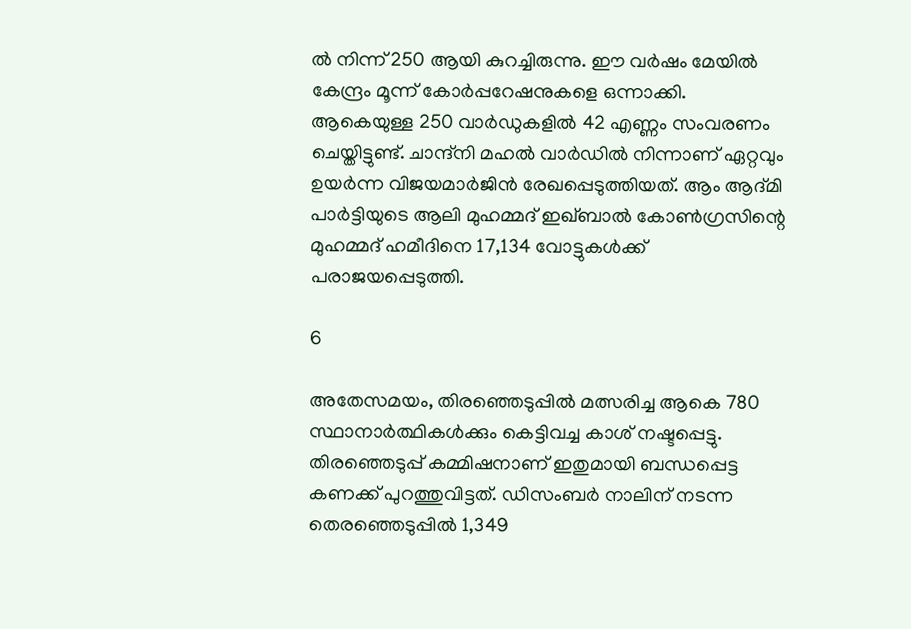ല്‍ നിന്ന് 250 ആയി കുറച്ചിരുന്നു. ഈ വര്‍ഷം മേയില്‍ കേന്ദ്രം മൂന്ന് കോര്‍പ്പറേഷനുകളെ ഒന്നാക്കി. ആകെയുള്ള 250 വാര്‍ഡുകളില്‍ 42 എണ്ണം സംവരണം ചെയ്തിട്ടുണ്ട്. ചാന്ദ്നി മഹല്‍ വാര്‍ഡില്‍ നിന്നാണ് ഏറ്റവും ഉയര്‍ന്ന വിജയമാര്‍ജിന്‍ രേഖപ്പെടുത്തിയത്. ആം ആദ്മി പാര്‍ട്ടിയുടെ ആലി മുഹമ്മദ് ഇഖ്ബാല്‍ കോണ്‍ഗ്രസിന്റെ മുഹമ്മദ് ഹമീദിനെ 17,134 വോട്ടുകള്‍ക്ക് പരാജയപ്പെടുത്തി.

6

അതേസമയം, തിരഞ്ഞെടുപ്പില്‍ മത്സരിച്ച ആകെ 780 സ്ഥാനാര്‍ത്ഥികള്‍ക്കും കെട്ടിവച്ച കാശ് നഷ്ടപ്പെട്ടു. തിരഞ്ഞെടുപ്പ് കമ്മിഷനാണ് ഇതുമായി ബന്ധപ്പെട്ട കണക്ക് പുറത്തുവിട്ടത്. ഡിസംബര്‍ നാലിന് നടന്ന തെരഞ്ഞെടുപ്പില്‍ 1,349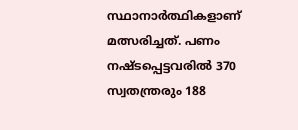സ്ഥാനാര്‍ത്ഥികളാണ് മത്സരിച്ചത്. പണം നഷ്ടപ്പെട്ടവരില്‍ 370 സ്വതന്ത്രരും 188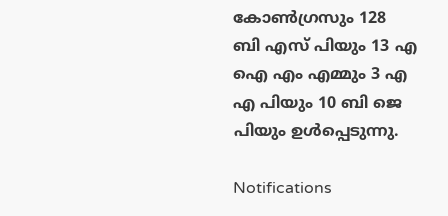കോണ്‍ഗ്രസും 128 ബി എസ് പിയും 13 എ ഐ എം എമ്മും 3 എ എ പിയും 10 ബി ജെ പിയും ഉള്‍പ്പെടുന്നു.

Notifications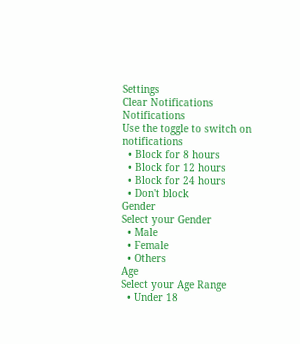Settings
Clear Notifications
Notifications
Use the toggle to switch on notifications
  • Block for 8 hours
  • Block for 12 hours
  • Block for 24 hours
  • Don't block
Gender
Select your Gender
  • Male
  • Female
  • Others
Age
Select your Age Range
  • Under 18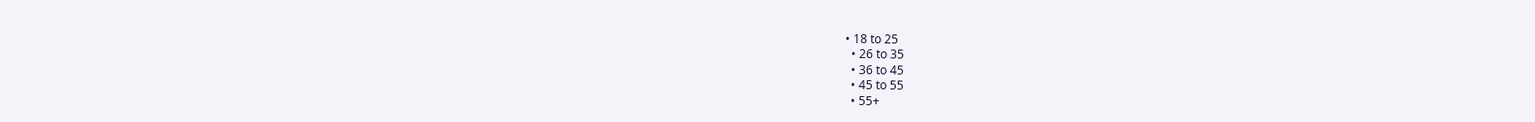• 18 to 25
  • 26 to 35
  • 36 to 45
  • 45 to 55
  • 55+